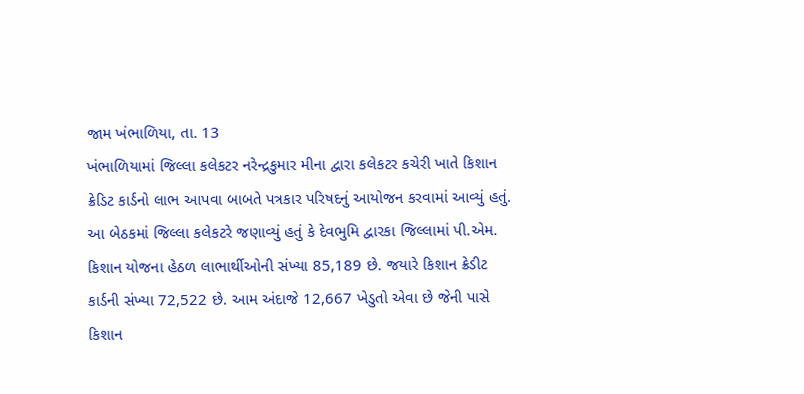જામ ખંભાળિયા, તા. 13
ખંભાળિયામાં જિલ્લા કલેકટર નરેન્દ્રકુમાર મીના દ્વારા કલેકટર કચેરી ખાતે કિશાન ક્રેડિટ કાર્ડનો લાભ આપવા બાબતે પત્રકાર પરિષદનું આયોજન કરવામાં આવ્યું હતું.
આ બેઠકમાં જિલ્લા કલેકટરે જણાવ્યું હતું કે દેવભુમિ દ્વારકા જિલ્લામાં પી.એમ. કિશાન યોજના હેઠળ લાભાર્થીઓની સંખ્યા 85,189 છે. જયારે કિશાન ક્રેડીટ કાર્ડની સંખ્યા 72,522 છે. આમ અંદાજે 12,667 ખેડુતો એવા છે જેની પાસે કિશાન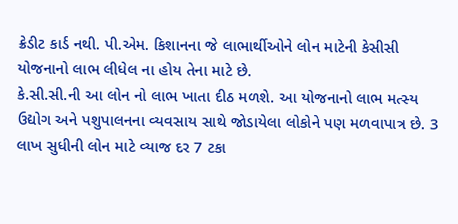ક્રેડીટ કાર્ડ નથી. પી.એમ. કિશાનના જે લાભાર્થીઓને લોન માટેની કેસીસી યોજનાનો લાભ લીધેલ ના હોય તેના માટે છે.
કે.સી.સી.ની આ લોન નો લાભ ખાતા દીઠ મળશે. આ યોજનાનો લાભ મત્સ્ય ઉદ્યોગ અને પશુપાલનના વ્યવસાય સાથે જોડાયેલા લોકોને પણ મળવાપાત્ર છે. 3 લાખ સુધીની લોન માટે વ્યાજ દર 7 ટકા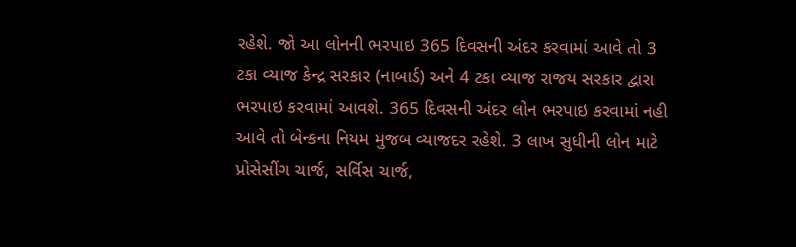રહેશે. જો આ લોનની ભરપાઇ 365 દિવસની અંદર કરવામાં આવે તો 3 ટકા વ્યાજ કેન્દ્ર સરકાર (નાબાર્ડ) અને 4 ટકા વ્યાજ રાજય સરકાર દ્વારા ભરપાઇ કરવામાં આવશે. 365 દિવસની અંદર લોન ભરપાઇ કરવામાં નહી આવે તો બેન્કના નિયમ મુજબ વ્યાજદર રહેશે. 3 લાખ સુધીની લોન માટે પ્રોસેસીંગ ચાર્જ, સર્વિસ ચાર્જ,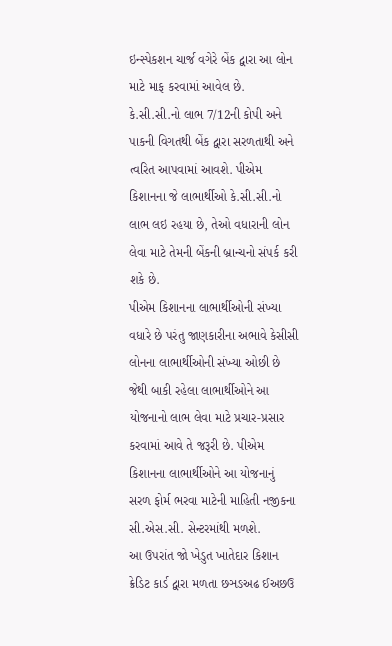ઇન્સ્પેકશન ચાર્જ વગેરે બેંક દ્વારા આ લોન માટે માફ કરવામાં આવેલ છે.
કે.સી.સી.નો લાભ 7/12ની કોપી અને પાકની વિગતથી બેંક દ્વારા સરળતાથી અને ત્વરિત આપવામાં આવશે. પીએમ કિશાનના જે લાભાર્થીઓ કે.સી.સી.નો લાભ લઇ રહયા છે, તેઓ વધારાની લોન લેવા માટે તેમની બેંકની બ્રાન્ચનો સંપર્ક કરી શકે છે.
પીએમ કિશાનના લાભાર્થીઓની સંખ્યા વધારે છે પરંતુ જાણકારીના અભાવે કેસીસી લોનના લાભાર્થીઓની સંખ્યા ઓછી છે જેથી બાકી રહેલા લાભાર્થીઓને આ યોજનાનો લાભ લેવા માટે પ્રચાર-પ્રસાર કરવામાં આવે તે જરૂરી છે. પીએમ કિશાનના લાભાર્થીઓને આ યોજનાનું સરળ ફોર્મ ભરવા માટેની માહિતી નજીકના સી.એસ.સી. સેન્ટરમાંથી મળશે.
આ ઉપરાંત જો ખેડુત ખાતેદાર કિશાન ક્રેડિટ કાર્ડ દ્વારા મળતા છઞઙઅઢ ઈઅછઉ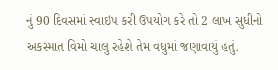નું 90 દિવસમાં સ્વાઇપ કરી ઉપયોગ કરે તો 2 લાખ સુધીનો અકસ્માત વિમો ચાલુ રહેશે તેમ વધુમાં જણાવાયું હતું.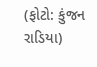(ફોટો: કુંજન રાડિયા)